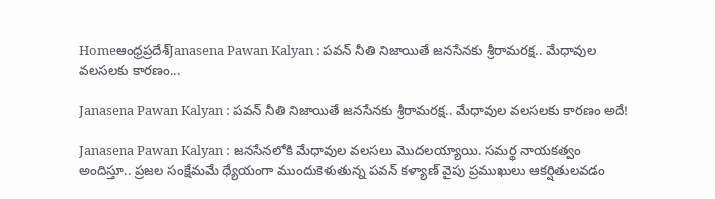Homeఆంధ్రప్రదేశ్‌Janasena Pawan Kalyan : పవన్ నీతి నిజాయితే జనసేనకు శ్రీరామరక్ష.. మేధావుల వలసలకు కారణం...

Janasena Pawan Kalyan : పవన్ నీతి నిజాయితే జనసేనకు శ్రీరామరక్ష.. మేధావుల వలసలకు కారణం అదే!

Janasena Pawan Kalyan : జనసేనలోకి మేధావుల వలసలు మొదలయ్యాయి. సమర్థ నాయకత్వం అందిస్తూ.. ప్రజల సంక్షేమమే ధ్యేయంగా ముందుకెళుతున్న పవన్ కళ్యాణ్ వైపు ప్రముఖులు ఆకర్షితులవడం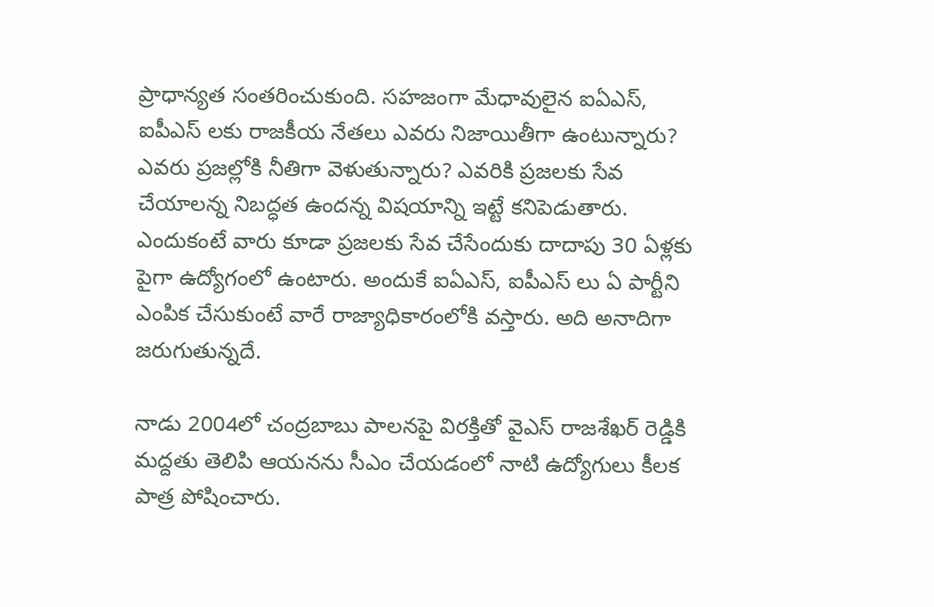ప్రాధాన్యత సంతరించుకుంది. సహజంగా మేధావులైన ఐఏఎస్, ఐపీఎస్ లకు రాజకీయ నేతలు ఎవరు నిజాయితీగా ఉంటున్నారు? ఎవరు ప్రజల్లోకి నీతిగా వెళుతున్నారు? ఎవరికి ప్రజలకు సేవ చేయాలన్న నిబద్ధత ఉందన్న విషయాన్ని ఇట్టే కనిపెడుతారు. ఎందుకంటే వారు కూడా ప్రజలకు సేవ చేసేందుకు దాదాపు 30 ఏళ్లకు పైగా ఉద్యోగంలో ఉంటారు. అందుకే ఐఏఎస్, ఐపీఎస్ లు ఏ పార్టీని ఎంపిక చేసుకుంటే వారే రాజ్యాధికారంలోకి వస్తారు. అది అనాదిగా జరుగుతున్నదే.

నాడు 2004లో చంద్రబాబు పాలనపై విరక్తితో వైఎస్ రాజశేఖర్ రెడ్డికి మద్దతు తెలిపి ఆయనను సీఎం చేయడంలో నాటి ఉద్యోగులు కీలక పాత్ర పోషించారు.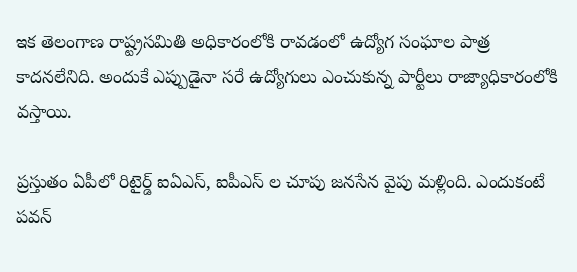ఇక తెలంగాణ రాష్ట్రసమితి అధికారంలోకి రావడంలో ఉద్యోగ సంఘాల పాత్ర కాదనలేనిది. అందుకే ఎప్పుడైనా సరే ఉద్యోగులు ఎంచుకున్న పార్టీలు రాజ్యాధికారంలోకి వస్తాయి.

ప్రస్తుతం ఏపీలో రిటైర్డ్ ఐఏఎస్, ఐపీఎస్ ల చూపు జనసేన వైపు మళ్లింది. ఎందుకంటే పవన్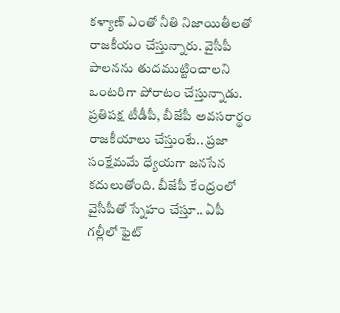కళ్యాణ్ ఎంతో నీతి నిజాయితీలతో రాజకీయం చేస్తున్నారు. వైసీపీ పాలనను తుదముట్టించాలని ఒంటరిగా పోరాటం చేస్తున్నాడు. ప్రతిపక్ష టీడీపీ, బీజేపీ అవసరార్థం రాజకీయాలు చేస్తుంటే.. ప్రజా సంక్షేమమే ధ్యేయగా జనసేన కదులుతోంది. బీజేపీ కేంద్రంలో వైసీపీతో స్నేహం చేస్తూ.. ఏపీ గల్లీలో ఫైట్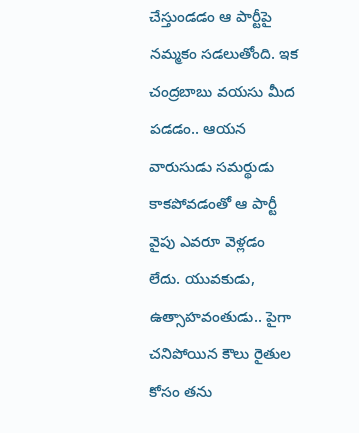చేస్తుండడం ఆ పార్టీపై నమ్మకం సడలుతోంది. ఇక చంద్రబాబు వయసు మీద పడడం.. ఆయన వారుసుడు సమర్థుడు కాకపోవడంతో ఆ పార్టీ వైపు ఎవరూ వెళ్లడం లేదు. యువకుడు, ఉత్సాహవంతుడు.. పైగా చనిపోయిన కౌలు రైతుల కోసం తను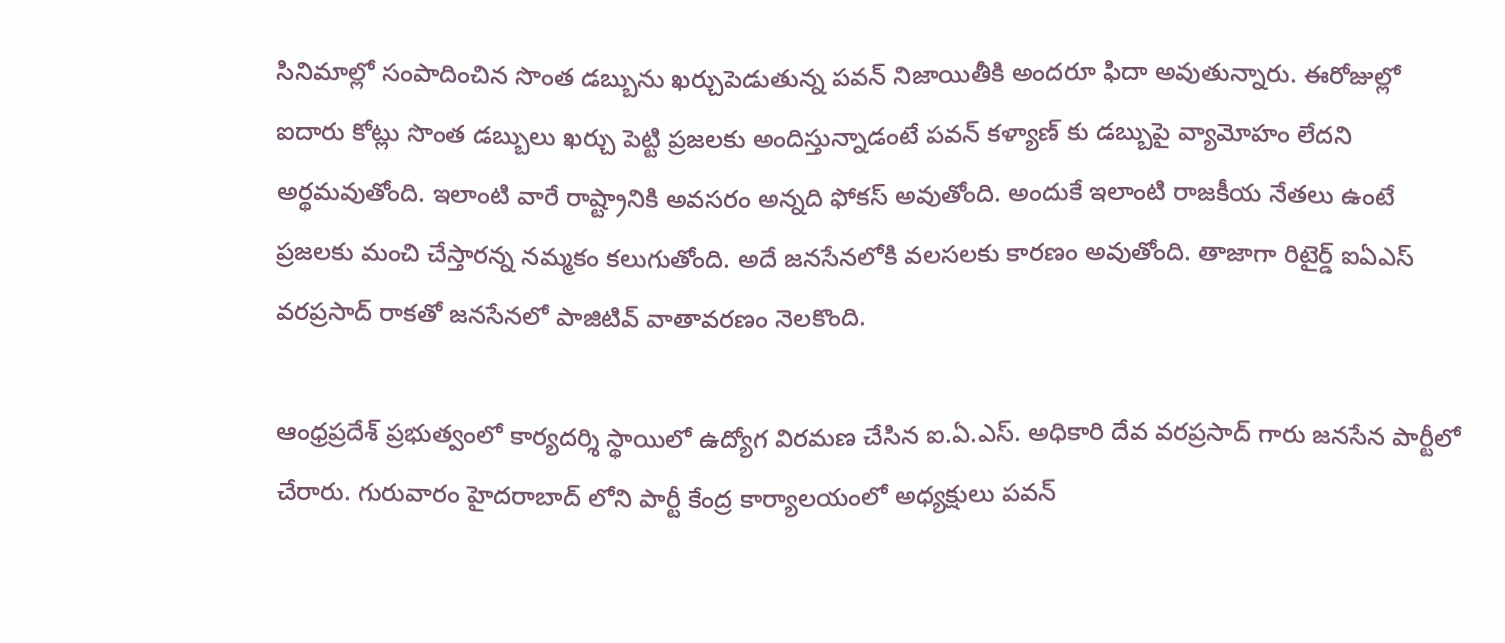సినిమాల్లో సంపాదించిన సొంత డబ్బును ఖర్చుపెడుతున్న పవన్ నిజాయితీకి అందరూ ఫిదా అవుతున్నారు. ఈరోజుల్లో ఐదారు కోట్లు సొంత డబ్బులు ఖర్చు పెట్టి ప్రజలకు అందిస్తున్నాడంటే పవన్ కళ్యాణ్ కు డబ్బుపై వ్యామోహం లేదని అర్థమవుతోంది. ఇలాంటి వారే రాష్ట్రానికి అవసరం అన్నది ఫోకస్ అవుతోంది. అందుకే ఇలాంటి రాజకీయ నేతలు ఉంటే ప్రజలకు మంచి చేస్తారన్న నమ్మకం కలుగుతోంది. అదే జనసేనలోకి వలసలకు కారణం అవుతోంది. తాజాగా రిటైర్డ్ ఐఏఎస్ వరప్రసాద్ రాకతో జనసేనలో పాజిటివ్ వాతావరణం నెలకొంది.

ఆంధ్రప్రదేశ్ ప్రభుత్వంలో కార్యదర్శి స్థాయిలో ఉద్యోగ విరమణ చేసిన ఐ.ఏ.ఎస్. అధికారి దేవ వరప్రసాద్ గారు జనసేన పార్టీలో చేరారు. గురువారం హైదరాబాద్ లోని పార్టీ కేంద్ర కార్యాలయంలో అధ్యక్షులు పవన్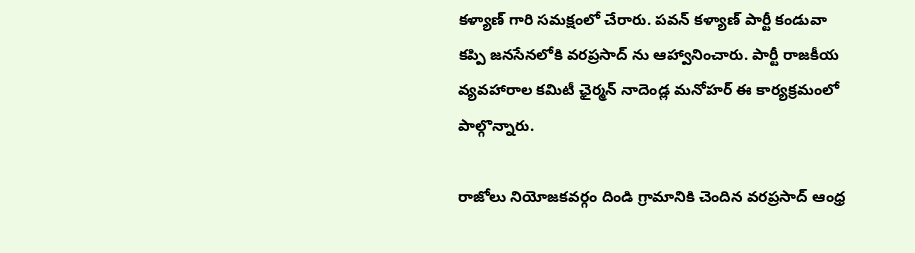కళ్యాణ్ గారి సమక్షంలో చేరారు. పవన్ కళ్యాణ్ పార్టీ కండువా కప్పి జనసేనలోకి వరప్రసాద్ ను ఆహ్వానించారు. పార్టీ రాజకీయ వ్యవహారాల కమిటీ ఛైర్మన్ నాదెండ్ల మనోహర్ ఈ కార్యక్రమంలో పాల్గొన్నారు.

రాజోలు నియోజకవర్గం దిండి గ్రామానికి చెందిన వరప్రసాద్ ఆంధ్ర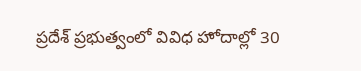ప్రదేశ్ ప్రభుత్వంలో వివిధ హోదాల్లో 30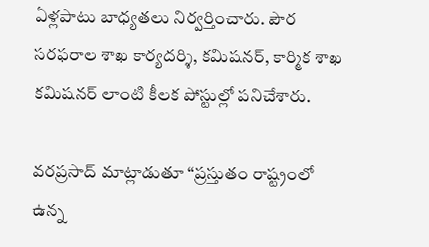ఏళ్లపాటు బాధ్యతలు నిర్వర్తించారు. పౌర సరఫరాల శాఖ కార్యదర్శి, కమిషనర్, కార్మిక శాఖ కమిషనర్ లాంటి కీలక పోస్టుల్లో పనిచేశారు.

వరప్రసాద్ మాట్లాడుతూ “ప్రస్తుతం రాష్ట్రంలో ఉన్న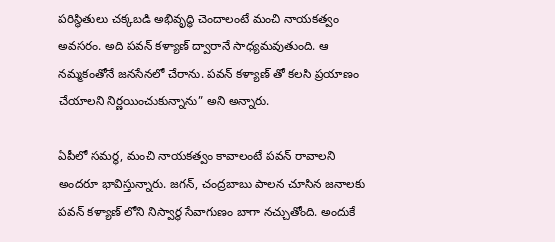పరిస్థితులు చక్కబడి అభివృద్ధి చెందాలంటే మంచి నాయకత్వం అవసరం. అది పవన్ కళ్యాణ్ ద్వారానే సాధ్యమవుతుంది. ఆ నమ్మకంతోనే జనసేనలో చేరాను. పవన్ కళ్యాణ్ తో కలసి ప్రయాణం చేయాలని నిర్ణయించుకున్నాను” అని అన్నారు.

ఏపీలో సమర్థ, మంచి నాయకత్వం కావాలంటే పవన్ రావాలని అందరూ భావిస్తున్నారు. జగన్, చంద్రబాబు పాలన చూసిన జనాలకు పవన్ కళ్యాణ్ లోని నిస్వార్థ సేవాగుణం బాగా నచ్చుతోంది. అందుకే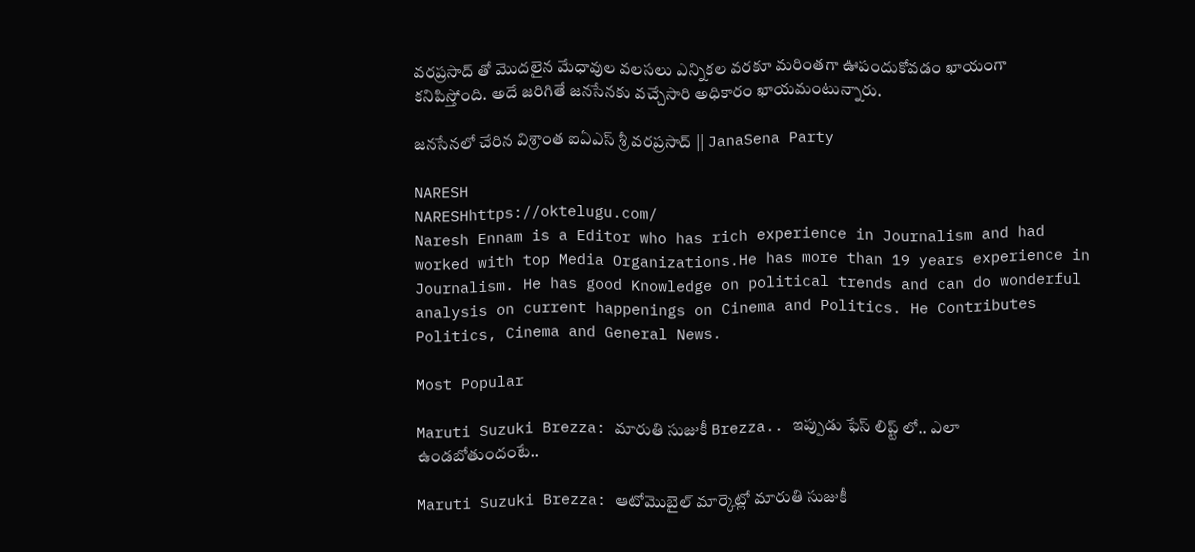వరప్రసాద్ తో మొదలైన మేధావుల వలసలు ఎన్నికల వరకూ మరింతగా ఊపందుకోవడం ఖాయంగా కనిపిస్తోంది. అదే జరిగితే జనసేనకు వచ్చేసారి అధికారం ఖాయమంటున్నారు.

జనసేనలో చేరిన విశ్రాంత ఐఏఎస్ శ్రీ వరప్రసాద్ || JanaSena Party

NARESH
NARESHhttps://oktelugu.com/
Naresh Ennam is a Editor who has rich experience in Journalism and had worked with top Media Organizations.He has more than 19 years experience in Journalism. He has good Knowledge on political trends and can do wonderful analysis on current happenings on Cinema and Politics. He Contributes Politics, Cinema and General News.

Most Popular

Maruti Suzuki Brezza: మారుతి సుజుకీ Brezza.. ఇప్పుడు ఫేస్ లిప్ట్ లో.. ఎలా ఉండబోతుందంటే..

Maruti Suzuki Brezza: ఆటోమొబైల్ మార్కెట్లో మారుతి సుజుకీ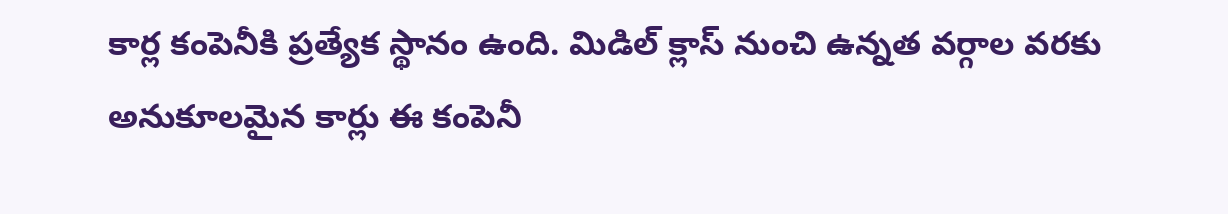కార్ల కంపెనీకి ప్రత్యేక స్థానం ఉంది. మిడిల్ క్లాస్ నుంచి ఉన్నత వర్గాల వరకు అనుకూలమైన కార్లు ఈ కంపెనీ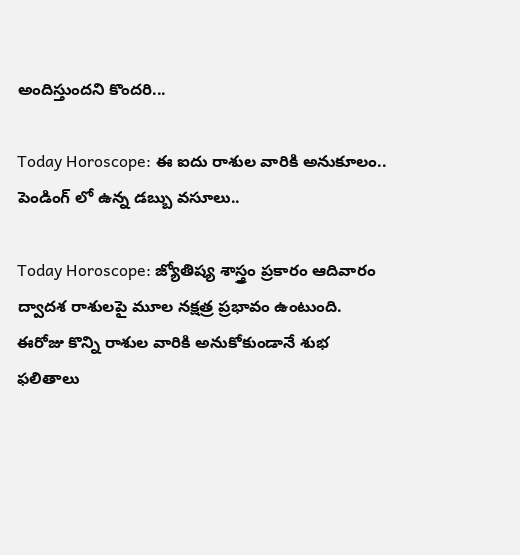అందిస్తుందని కొందరి...

Today Horoscope: ఈ ఐదు రాశుల వారికి అనుకూలం.. పెండింగ్ లో ఉన్న డబ్బు వసూలు..

Today Horoscope: జ్యోతిష్య శాస్త్రం ప్రకారం ఆదివారం ద్వాదశ రాశులపై మూల నక్షత్ర ప్రభావం ఉంటుంది. ఈరోజు కొన్ని రాశుల వారికి అనుకోకుండానే శుభ ఫలితాలు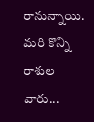రానున్నాయి. మరి కొన్ని రాశుల వారు...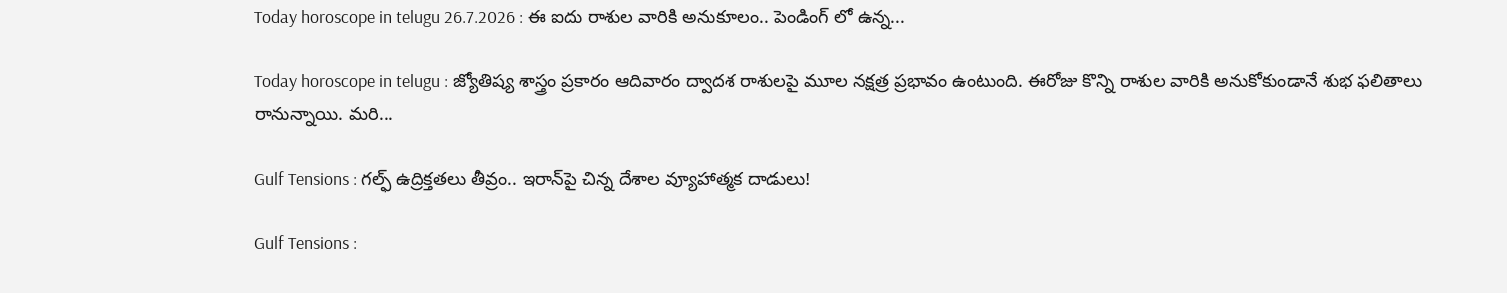Today horoscope in telugu 26.7.2026 : ఈ ఐదు రాశుల వారికి అనుకూలం.. పెండింగ్ లో ఉన్న...

Today horoscope in telugu : జ్యోతిష్య శాస్త్రం ప్రకారం ఆదివారం ద్వాదశ రాశులపై మూల నక్షత్ర ప్రభావం ఉంటుంది. ఈరోజు కొన్ని రాశుల వారికి అనుకోకుండానే శుభ ఫలితాలు రానున్నాయి. మరి...

Gulf Tensions : గల్ఫ్‌ ఉద్రిక్తతలు తీవ్రం.. ఇరాన్‌పై చిన్న దేశాల వ్యూహాత్మక దాడులు!

Gulf Tensions :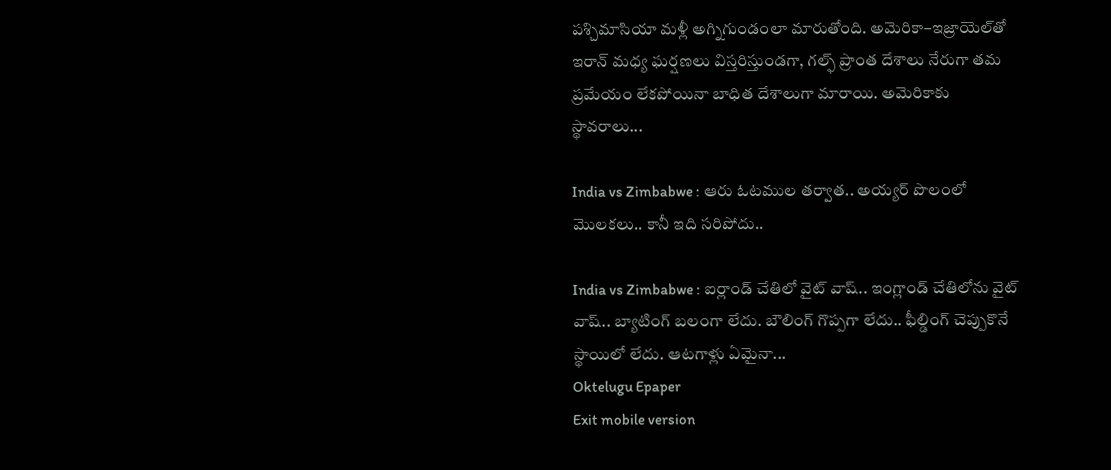పశ్చిమాసియా మళ్లీ అగ్నిగుండంలా మారుతోంది. అమెరికా–ఇజ్రాయెల్‌తో ఇరాన్‌ మధ్య ఘర్షణలు విస్తరిస్తుండగా, గల్ఫ్‌ ప్రాంత దేశాలు నేరుగా తమ ప్రమేయం లేకపోయినా బాధిత దేశాలుగా మారాయి. అమెరికాకు స్థావరాలు...

India vs Zimbabwe : ఆరు ఓటముల తర్వాత.. అయ్యర్ పొలంలో మొలకలు.. కానీ ఇది సరిపోదు..

India vs Zimbabwe : ఐర్లాండ్ చేతిలో వైట్ వాష్.. ఇంగ్లాండ్ చేతిలోను వైట్ వాష్.. బ్యాటింగ్ బలంగా లేదు. బౌలింగ్ గొప్పగా లేదు.. ఫీల్డింగ్ చెప్పుకొనే స్థాయిలో లేదు. ఆటగాళ్లు ఏమైనా...
Oktelugu Epaper
Exit mobile version